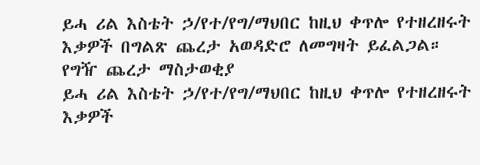ይሓ ሪል እስቴት ኃ/የተ/የግ/ማህበር ከዚህ ቀጥሎ የተዘረዘሩት እቃዎች በግልጽ ጨረታ አወዳድሮ ለመግዛት ይፈልጋል።
የግዥ ጨረታ ማስታወቂያ
ይሓ ሪል እስቴት ኃ/የተ/የግ/ማህበር ከዚህ ቀጥሎ የተዘረዘሩት እቃዎች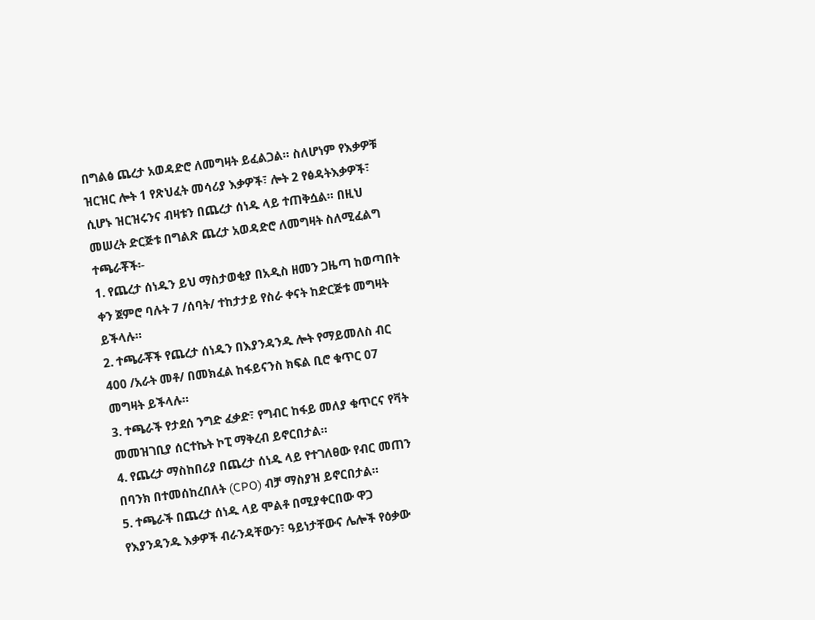በግልፅ ጨረታ አወዳድሮ ለመግዛት ይፈልጋል። ስለሆነም የእቃዎቹ ዝርዝር ሎት 1 የጽህፈት መሳሪያ እቃዎች፣ ሎት 2 የፅዳትእቃዎች፣ ሲሆኑ ዝርዝሩንና ብዛቱን በጨረታ ሰነዱ ላይ ተጠቅሷል። በዚህ መሠረት ድርጅቱ በግልጽ ጨረታ አወዳድሮ ለመግዛት ስለሚፈልግ ተጫራቾች፡-
1. የጨረታ ሰነዱን ይህ ማስታወቂያ በአዲስ ዘመን ጋዜጣ ከወጣበት ቀን ጀምሮ ባሉት 7 /ሰባት/ ተከታታይ የስራ ቀናት ከድርጅቱ መግዛት ይችላሉ።
2. ተጫራቾች የጨረታ ሰነዱን በእያንዳንዱ ሎት የማይመለስ ብር 400 /አራት መቶ/ በመክፈል ከፋይናንስ ክፍል ቢሮ ቁጥር 07 መግዛት ይችላሉ።
3. ተጫራች የታደሰ ንግድ ፈቃድ፣ የግብር ከፋይ መለያ ቁጥርና የቫት መመዝገቢያ ሰርተኬት ኮፒ ማቅረብ ይኖርበታል።
4. የጨረታ ማስከበሪያ በጨረታ ሰነዱ ላይ የተገለፀው የብር መጠን በባንክ በተመሰከረበለት (CPO) ብቻ ማስያዝ ይኖርበታል።
5. ተጫራች በጨረታ ሰነዱ ላይ ሞልቶ በሚያቀርበው ዋጋ የእያንዳንዱ እቃዎች ብራንዳቸውን፣ ዓይነታቸውና ሌሎች የዕቃው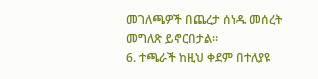መገለጫዎች በጨረታ ሰነዱ መሰረት መግለጽ ይኖርበታል።
6. ተጫራች ከዚህ ቀደም በተለያዩ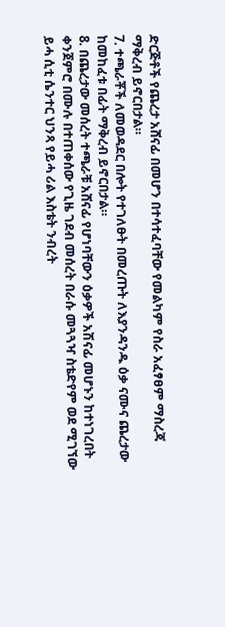ድርጅቶች የጨረታ አሸናፊ በመሆን በተሳተፈባቸው የመልካም የስራ አፈፃፀም ማስረጃ ማቅረብ ይኖርበታል።
7. ተጫራቾች ለመወዳደር በሎት የተገለፁት በመረጡት ለእያንዳንዱ ዕቃ ናሙና ጨረታው ከመከፈቱ በፊት ማቅረብ ይኖርበታል።
8. በጨረታው መሰረት ተጫራቹ አሸናፊ የሆነባቸውን ዕቃዎች አሽናፊ መሆኑን ከተነገረበት ቀንጀምሮ በሙሉ በተጠቀሰው የጊዜ ገደብ መሰረት በራሱ መጓጓዣ ስቴድየም ወደ ሚገኘው ይሓ ሲቲ ሴንተር ህንጻ የይሓ ሪል እስቴት ንብረት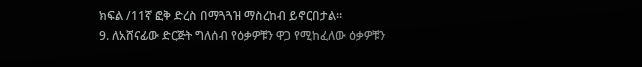ክፍል /11ኛ ፎቅ ድረስ በማጓጓዝ ማስረከብ ይኖርበታል።
9. ለአሸናፊው ድርጅት ግለሰብ የዕቃዎቹን ዋጋ የሚከፈለው ዕቃዎቹን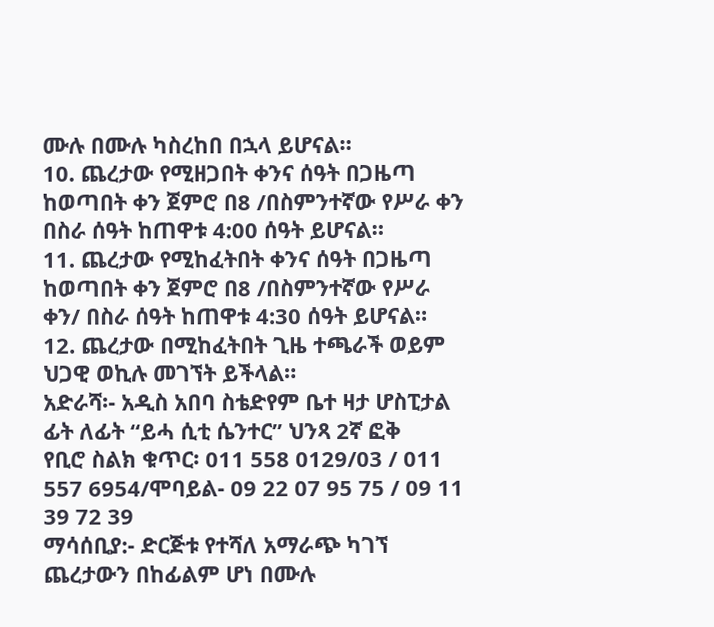ሙሉ በሙሉ ካስረከበ በኋላ ይሆናል።
10. ጨረታው የሚዘጋበት ቀንና ሰዓት በጋዜጣ ከወጣበት ቀን ጀምሮ በ8 /በስምንተኛው የሥራ ቀን በስራ ሰዓት ከጠዋቱ 4:00 ሰዓት ይሆናል።
11. ጨረታው የሚከፈትበት ቀንና ሰዓት በጋዜጣ ከወጣበት ቀን ጀምሮ በ8 /በስምንተኛው የሥራ ቀን/ በስራ ሰዓት ከጠዋቱ 4:30 ሰዓት ይሆናል።
12. ጨረታው በሚከፈትበት ጊዜ ተጫራች ወይም ህጋዊ ወኪሉ መገኘት ይችላል።
አድራሻ፡- አዲስ አበባ ስቴድየም ቤተ ዛታ ሆስፒታል ፊት ለፊት “ይሓ ሲቲ ሴንተር” ህንጻ 2ኛ ፎቅ
የቢሮ ስልክ ቁጥር፡ 011 558 0129/03 / 011 557 6954/ሞባይል- 09 22 07 95 75 / 09 11 39 72 39
ማሳሰቢያ:- ድርጅቱ የተሻለ አማራጭ ካገኘ ጨረታውን በከፊልም ሆነ በሙሉ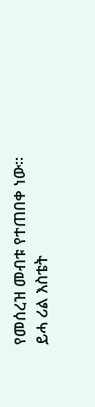የመሰረዝ መብቱ የተጠበቀ ነው።
ይሓ ሪል እስቴት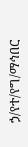ኃ/የተ/የግ/ማኅበር